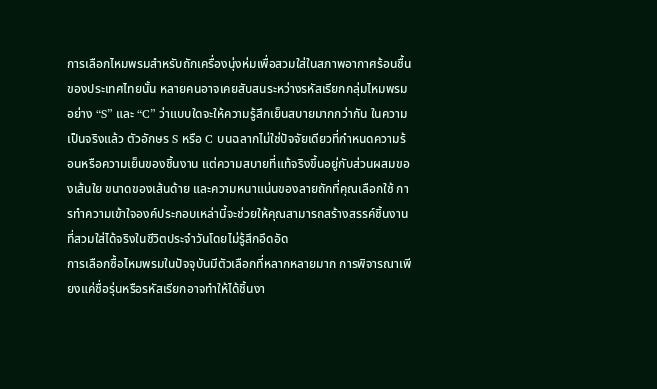การเลือกไหมพรมสำหรับถักเครื่องนุ่งห่มเพื่อสวมใส่ในสภาพอากาศร้อนชื้นของประเทศไทยนั้น หลายคนอาจเคยสับสนระหว่างรหัสเรียกกลุ่มไหมพรมอย่าง “S” และ “C” ว่าแบบใดจะให้ความรู้สึกเย็นสบายมากกว่ากัน ในความเป็นจริงแล้ว ตัวอักษร S หรือ C บนฉลากไม่ใช่ปัจจัยเดียวที่กำหนดความร้อนหรือความเย็นของชิ้นงาน แต่ความสบายที่แท้จริงขึ้นอยู่กับส่วนผสมของเส้นใย ขนาดของเส้นด้าย และความหนาแน่นของลายถักที่คุณเลือกใช้ การทำความเข้าใจองค์ประกอบเหล่านี้จะช่วยให้คุณสามารถสร้างสรรค์ชิ้นงานที่สวมใส่ได้จริงในชีวิตประจำวันโดยไม่รู้สึกอึดอัด
การเลือกซื้อไหมพรมในปัจจุบันมีตัวเลือกที่หลากหลายมาก การพิจารณาเพียงแค่ชื่อรุ่นหรือรหัสเรียกอาจทำให้ได้ชิ้นงา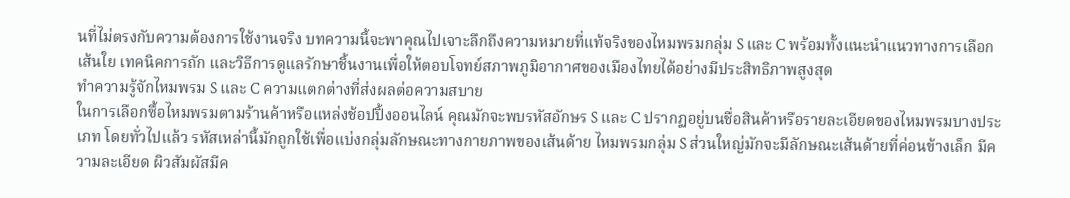นที่ไม่ตรงกับความต้องการใช้งานจริง บทความนี้จะพาคุณไปเจาะลึกถึงความหมายที่แท้จริงของไหมพรมกลุ่ม S และ C พร้อมทั้งแนะนำแนวทางการเลือกเส้นใย เทคนิคการถัก และวิธีการดูแลรักษาชิ้นงานเพื่อให้ตอบโจทย์สภาพภูมิอากาศของเมืองไทยได้อย่างมีประสิทธิภาพสูงสุด
ทำความรู้จักไหมพรม S และ C ความแตกต่างที่ส่งผลต่อความสบาย
ในการเลือกซื้อไหมพรมตามร้านค้าหรือแหล่งช้อปปิ้งออนไลน์ คุณมักจะพบรหัสอักษร S และ C ปรากฏอยู่บนชื่อสินค้าหรือรายละเอียดของไหมพรมบางประเภท โดยทั่วไปแล้ว รหัสเหล่านี้มักถูกใช้เพื่อแบ่งกลุ่มลักษณะทางกายภาพของเส้นด้าย ไหมพรมกลุ่ม S ส่วนใหญ่มักจะมีลักษณะเส้นด้ายที่ค่อนข้างเล็ก มีความละเอียด ผิวสัมผัสมีค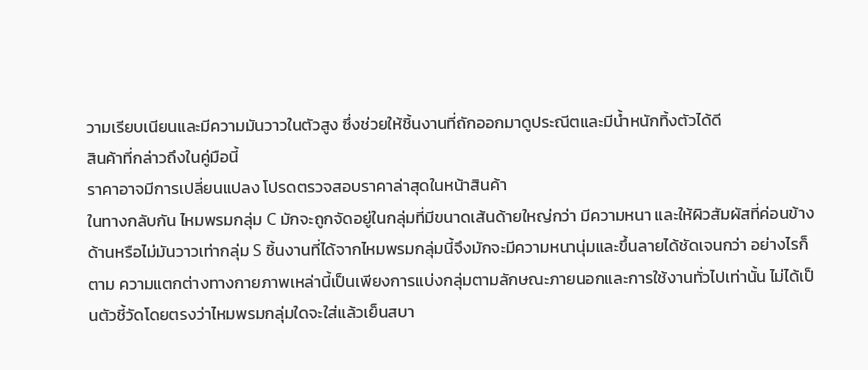วามเรียบเนียนและมีความมันวาวในตัวสูง ซึ่งช่วยให้ชิ้นงานที่ถักออกมาดูประณีตและมีน้ำหนักทิ้งตัวได้ดี
สินค้าที่กล่าวถึงในคู่มือนี้
ราคาอาจมีการเปลี่ยนแปลง โปรดตรวจสอบราคาล่าสุดในหน้าสินค้า
ในทางกลับกัน ไหมพรมกลุ่ม C มักจะถูกจัดอยู่ในกลุ่มที่มีขนาดเส้นด้ายใหญ่กว่า มีความหนา และให้ผิวสัมผัสที่ค่อนข้างด้านหรือไม่มันวาวเท่ากลุ่ม S ชิ้นงานที่ได้จากไหมพรมกลุ่มนี้จึงมักจะมีความหนานุ่มและขึ้นลายได้ชัดเจนกว่า อย่างไรก็ตาม ความแตกต่างทางกายภาพเหล่านี้เป็นเพียงการแบ่งกลุ่มตามลักษณะภายนอกและการใช้งานทั่วไปเท่านั้น ไม่ได้เป็นตัวชี้วัดโดยตรงว่าไหมพรมกลุ่มใดจะใส่แล้วเย็นสบา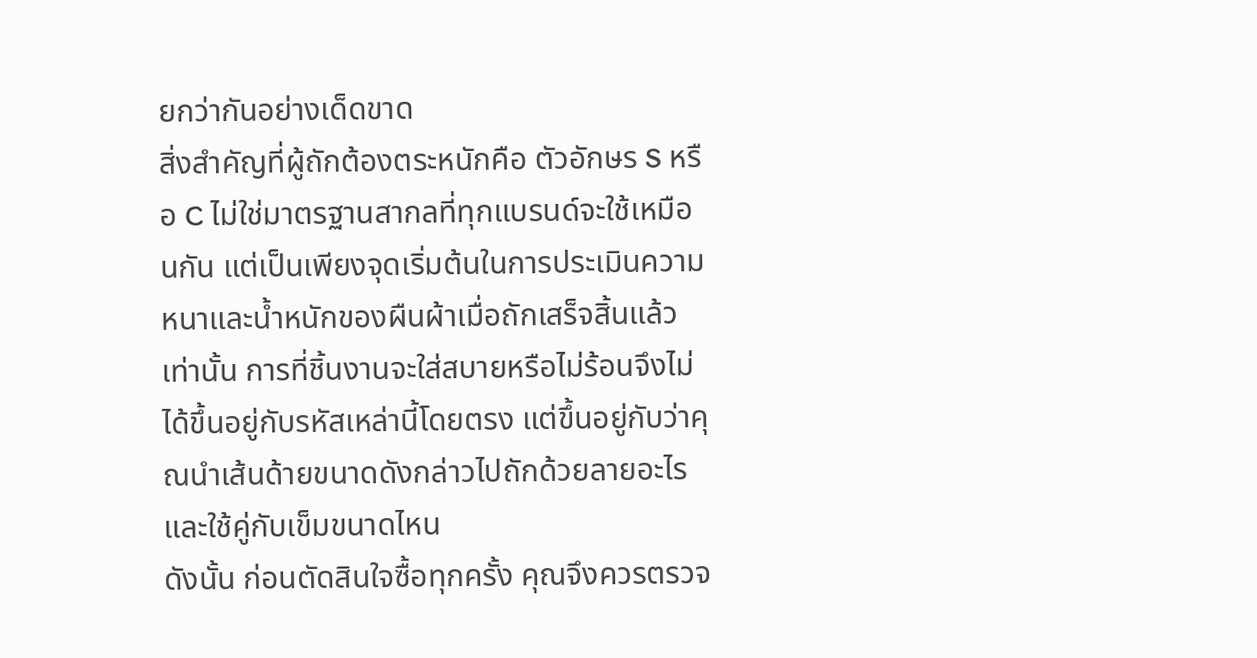ยกว่ากันอย่างเด็ดขาด
สิ่งสำคัญที่ผู้ถักต้องตระหนักคือ ตัวอักษร S หรือ C ไม่ใช่มาตรฐานสากลที่ทุกแบรนด์จะใช้เหมือนกัน แต่เป็นเพียงจุดเริ่มต้นในการประเมินความหนาและน้ำหนักของผืนผ้าเมื่อถักเสร็จสิ้นแล้วเท่านั้น การที่ชิ้นงานจะใส่สบายหรือไม่ร้อนจึงไม่ได้ขึ้นอยู่กับรหัสเหล่านี้โดยตรง แต่ขึ้นอยู่กับว่าคุณนำเส้นด้ายขนาดดังกล่าวไปถักด้วยลายอะไรและใช้คู่กับเข็มขนาดไหน
ดังนั้น ก่อนตัดสินใจซื้อทุกครั้ง คุณจึงควรตรวจ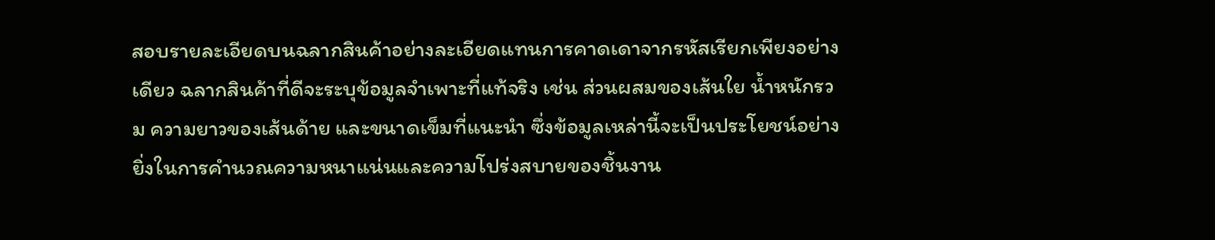สอบรายละเอียดบนฉลากสินค้าอย่างละเอียดแทนการคาดเดาจากรหัสเรียกเพียงอย่างเดียว ฉลากสินค้าที่ดีจะระบุข้อมูลจำเพาะที่แท้จริง เช่น ส่วนผสมของเส้นใย น้ำหนักรวม ความยาวของเส้นด้าย และขนาดเข็มที่แนะนำ ซึ่งข้อมูลเหล่านี้จะเป็นประโยชน์อย่างยิ่งในการคำนวณความหนาแน่นและความโปร่งสบายของชิ้นงาน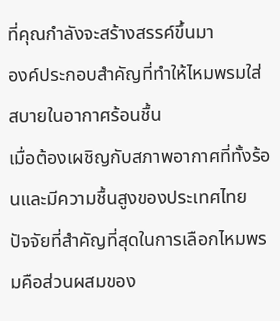ที่คุณกำลังจะสร้างสรรค์ขึ้นมา
องค์ประกอบสำคัญที่ทำให้ไหมพรมใส่สบายในอากาศร้อนชื้น
เมื่อต้องเผชิญกับสภาพอากาศที่ทั้งร้อนและมีความชื้นสูงของประเทศไทย ปัจจัยที่สำคัญที่สุดในการเลือกไหมพรมคือส่วนผสมของ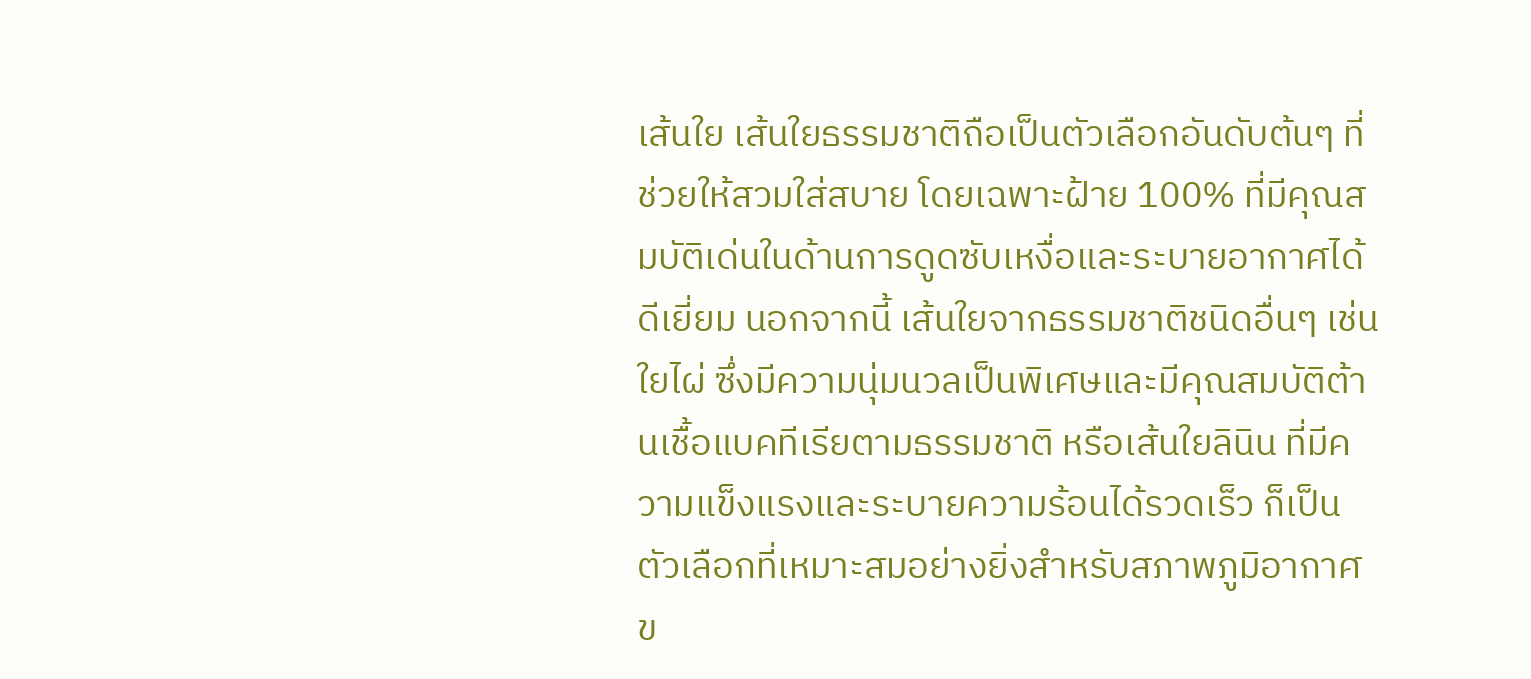เส้นใย เส้นใยธรรมชาติถือเป็นตัวเลือกอันดับต้นๆ ที่ช่วยให้สวมใส่สบาย โดยเฉพาะฝ้าย 100% ที่มีคุณสมบัติเด่นในด้านการดูดซับเหงื่อและระบายอากาศได้ดีเยี่ยม นอกจากนี้ เส้นใยจากธรรมชาติชนิดอื่นๆ เช่น ใยไผ่ ซึ่งมีความนุ่มนวลเป็นพิเศษและมีคุณสมบัติต้านเชื้อแบคทีเรียตามธรรมชาติ หรือเส้นใยลินิน ที่มีความแข็งแรงและระบายความร้อนได้รวดเร็ว ก็เป็นตัวเลือกที่เหมาะสมอย่างยิ่งสำหรับสภาพภูมิอากาศข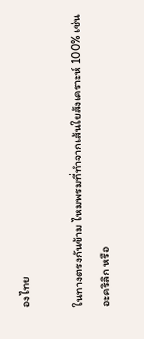องไทย

ในทางตรงกันข้าม ไหมพรมที่ทำจากเส้นใยสังเคราะห์ 100% เช่น อะคริลิก หรือ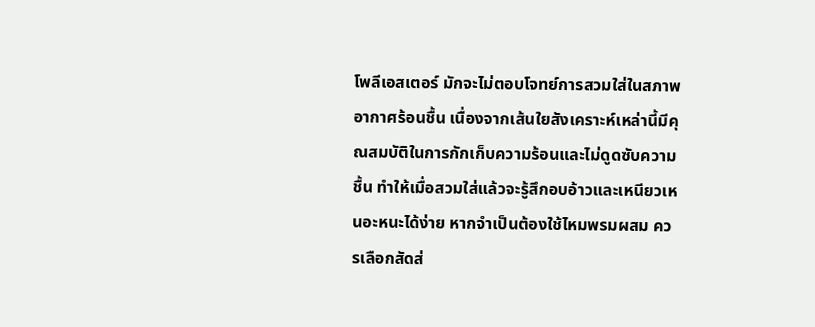โพลีเอสเตอร์ มักจะไม่ตอบโจทย์การสวมใส่ในสภาพอากาศร้อนชื้น เนื่องจากเส้นใยสังเคราะห์เหล่านี้มีคุณสมบัติในการกักเก็บความร้อนและไม่ดูดซับความชื้น ทำให้เมื่อสวมใส่แล้วจะรู้สึกอบอ้าวและเหนียวเหนอะหนะได้ง่าย หากจำเป็นต้องใช้ไหมพรมผสม ควรเลือกสัดส่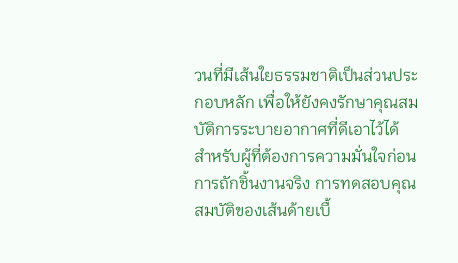วนที่มีเส้นใยธรรมชาติเป็นส่วนประกอบหลัก เพื่อให้ยังคงรักษาคุณสมบัติการระบายอากาศที่ดีเอาไว้ได้
สำหรับผู้ที่ต้องการความมั่นใจก่อนการถักชิ้นงานจริง การทดสอบคุณสมบัติของเส้นด้ายเบื้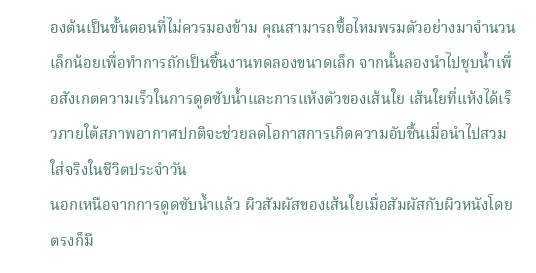องต้นเป็นขั้นตอนที่ไม่ควรมองข้าม คุณสามารถซื้อไหมพรมตัวอย่างมาจำนวนเล็กน้อยเพื่อทำการถักเป็นชิ้นงานทดลองขนาดเล็ก จากนั้นลองนำไปชุบน้ำเพื่อสังเกตความเร็วในการดูดซับน้ำและการแห้งตัวของเส้นใย เส้นใยที่แห้งได้เร็วภายใต้สภาพอากาศปกติจะช่วยลดโอกาสการเกิดความอับชื้นเมื่อนำไปสวมใส่จริงในชีวิตประจำวัน
นอกเหนือจากการดูดซับน้ำแล้ว ผิวสัมผัสของเส้นใยเมื่อสัมผัสกับผิวหนังโดยตรงก็มี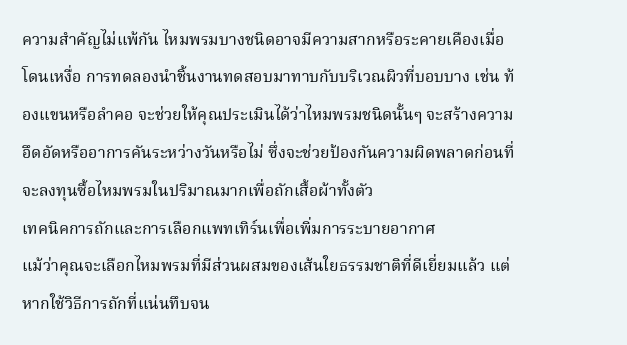ความสำคัญไม่แพ้กัน ไหมพรมบางชนิดอาจมีความสากหรือระคายเคืองเมื่อโดนเหงื่อ การทดลองนำชิ้นงานทดสอบมาทาบกับบริเวณผิวที่บอบบาง เช่น ท้องแขนหรือลำคอ จะช่วยให้คุณประเมินได้ว่าไหมพรมชนิดนั้นๆ จะสร้างความอึดอัดหรืออาการคันระหว่างวันหรือไม่ ซึ่งจะช่วยป้องกันความผิดพลาดก่อนที่จะลงทุนซื้อไหมพรมในปริมาณมากเพื่อถักเสื้อผ้าทั้งตัว
เทคนิคการถักและการเลือกแพทเทิร์นเพื่อเพิ่มการระบายอากาศ
แม้ว่าคุณจะเลือกไหมพรมที่มีส่วนผสมของเส้นใยธรรมชาติที่ดีเยี่ยมแล้ว แต่หากใช้วิธีการถักที่แน่นทึบจน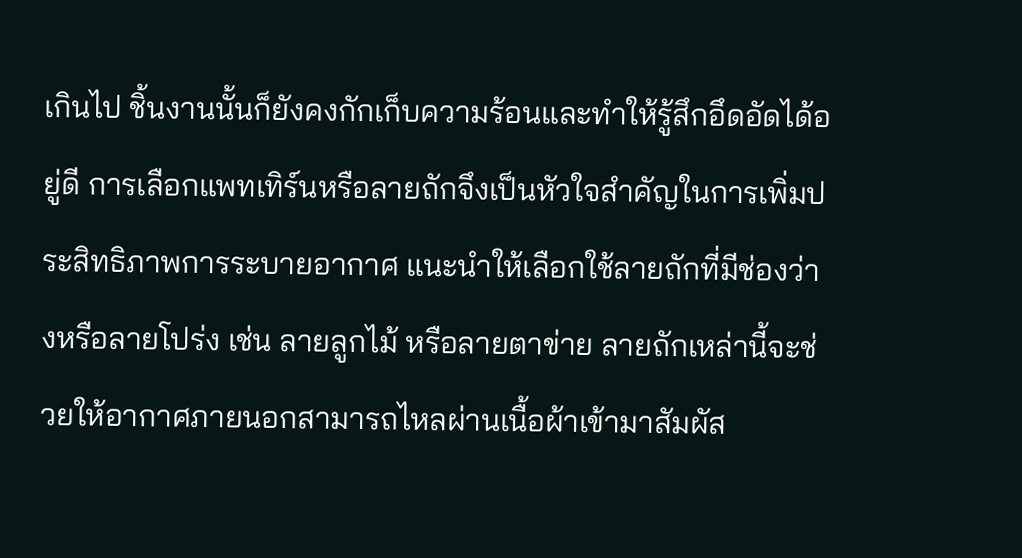เกินไป ชิ้นงานนั้นก็ยังคงกักเก็บความร้อนและทำให้รู้สึกอึดอัดได้อยู่ดี การเลือกแพทเทิร์นหรือลายถักจึงเป็นหัวใจสำคัญในการเพิ่มประสิทธิภาพการระบายอากาศ แนะนำให้เลือกใช้ลายถักที่มีช่องว่างหรือลายโปร่ง เช่น ลายลูกไม้ หรือลายตาข่าย ลายถักเหล่านี้จะช่วยให้อากาศภายนอกสามารถไหลผ่านเนื้อผ้าเข้ามาสัมผัส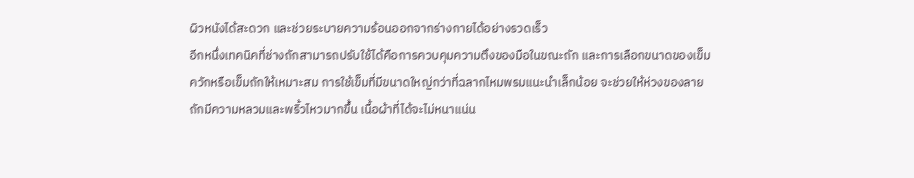ผิวหนังได้สะดวก และช่วยระบายความร้อนออกจากร่างกายได้อย่างรวดเร็ว
อีกหนึ่งเทคนิคที่ช่างถักสามารถปรับใช้ได้คือการควบคุมความตึงของมือในขณะถัก และการเลือกขนาดของเข็มควักหรือเข็มถักให้เหมาะสม การใช้เข็มที่มีขนาดใหญ่กว่าที่ฉลากไหมพรมแนะนำเล็กน้อย จะช่วยให้ห่วงของลายถักมีความหลวมและพริ้วไหวมากขึ้น เนื้อผ้าที่ได้จะไม่หนาแน่น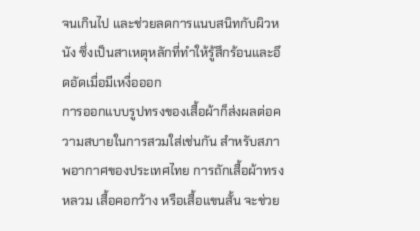จนเกินไป และช่วยลดการแนบสนิทกับผิวหนัง ซึ่งเป็นสาเหตุหลักที่ทำให้รู้สึกร้อนและอึดอัดเมื่อมีเหงื่อออก
การออกแบบรูปทรงของเสื้อผ้าก็ส่งผลต่อความสบายในการสวมใส่เช่นกัน สำหรับสภาพอากาศของประเทศไทย การถักเสื้อผ้าทรงหลวม เสื้อคอกว้าง หรือเสื้อแขนสั้น จะช่วย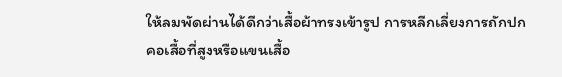ให้ลมพัดผ่านได้ดีกว่าเสื้อผ้าทรงเข้ารูป การหลีกเลี่ยงการถักปกคอเสื้อที่สูงหรือแขนเสื้อ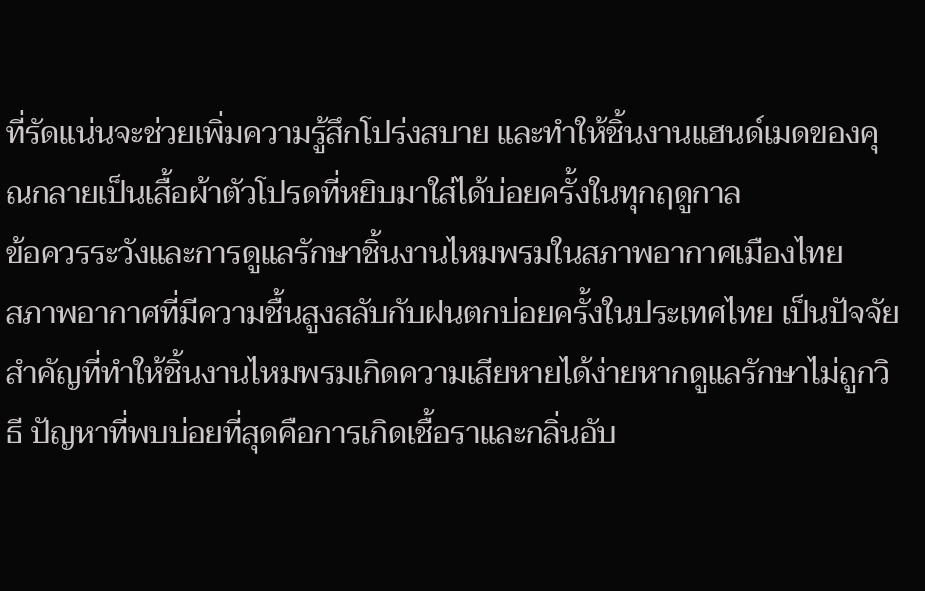ที่รัดแน่นจะช่วยเพิ่มความรู้สึกโปร่งสบาย และทำให้ชิ้นงานแฮนด์เมดของคุณกลายเป็นเสื้อผ้าตัวโปรดที่หยิบมาใส่ได้บ่อยครั้งในทุกฤดูกาล
ข้อควรระวังและการดูแลรักษาชิ้นงานไหมพรมในสภาพอากาศเมืองไทย
สภาพอากาศที่มีความชื้นสูงสลับกับฝนตกบ่อยครั้งในประเทศไทย เป็นปัจจัยสำคัญที่ทำให้ชิ้นงานไหมพรมเกิดความเสียหายได้ง่ายหากดูแลรักษาไม่ถูกวิธี ปัญหาที่พบบ่อยที่สุดคือการเกิดเชื้อราและกลิ่นอับ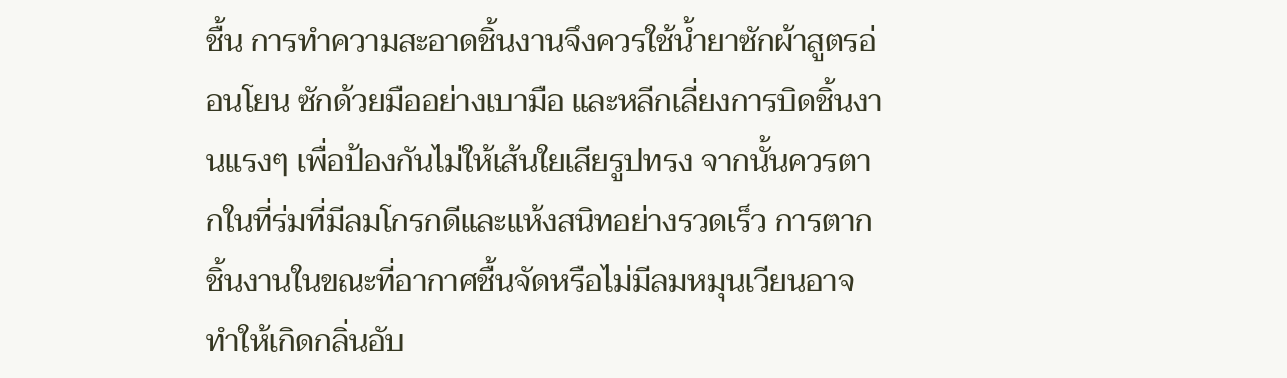ชื้น การทำความสะอาดชิ้นงานจึงควรใช้น้ำยาซักผ้าสูตรอ่อนโยน ซักด้วยมืออย่างเบามือ และหลีกเลี่ยงการบิดชิ้นงานแรงๆ เพื่อป้องกันไม่ให้เส้นใยเสียรูปทรง จากนั้นควรตากในที่ร่มที่มีลมโกรกดีและแห้งสนิทอย่างรวดเร็ว การตากชิ้นงานในขณะที่อากาศชื้นจัดหรือไม่มีลมหมุนเวียนอาจทำให้เกิดกลิ่นอับ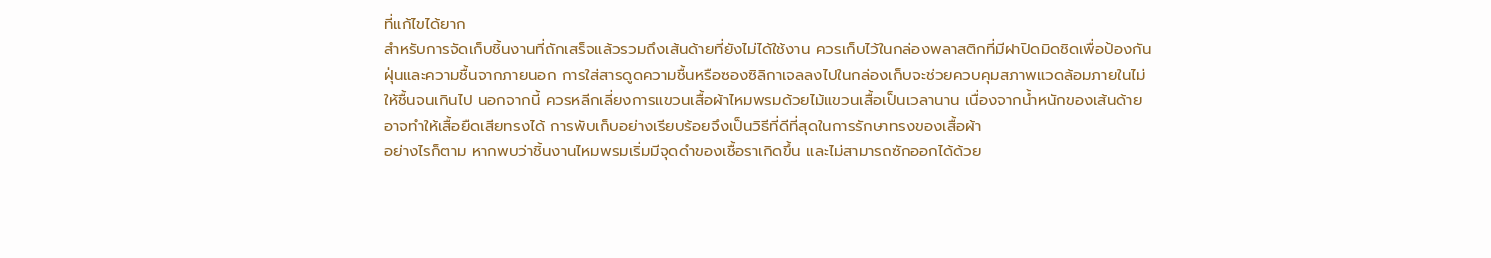ที่แก้ไขได้ยาก
สำหรับการจัดเก็บชิ้นงานที่ถักเสร็จแล้วรวมถึงเส้นด้ายที่ยังไม่ได้ใช้งาน ควรเก็บไว้ในกล่องพลาสติกที่มีฝาปิดมิดชิดเพื่อป้องกันฝุ่นและความชื้นจากภายนอก การใส่สารดูดความชื้นหรือซองซิลิกาเจลลงไปในกล่องเก็บจะช่วยควบคุมสภาพแวดล้อมภายในไม่ให้ชื้นจนเกินไป นอกจากนี้ ควรหลีกเลี่ยงการแขวนเสื้อผ้าไหมพรมด้วยไม้แขวนเสื้อเป็นเวลานาน เนื่องจากน้ำหนักของเส้นด้ายอาจทำให้เสื้อยืดเสียทรงได้ การพับเก็บอย่างเรียบร้อยจึงเป็นวิธีที่ดีที่สุดในการรักษาทรงของเสื้อผ้า
อย่างไรก็ตาม หากพบว่าชิ้นงานไหมพรมเริ่มมีจุดดำของเชื้อราเกิดขึ้น และไม่สามารถซักออกได้ด้วย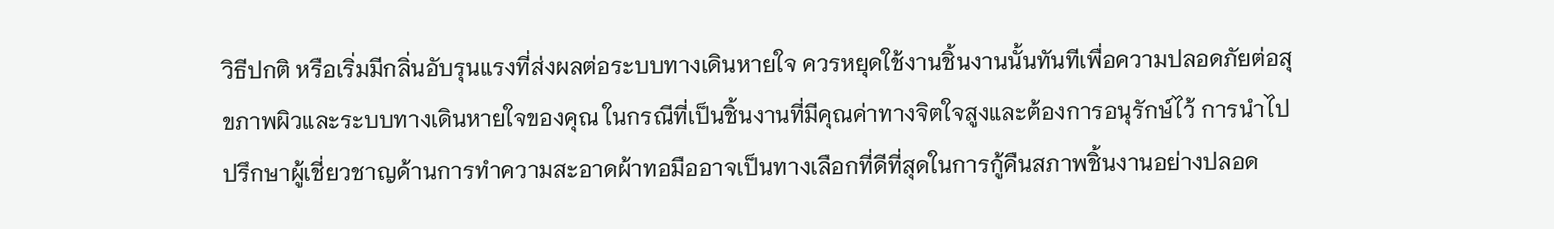วิธีปกติ หรือเริ่มมีกลิ่นอับรุนแรงที่ส่งผลต่อระบบทางเดินหายใจ ควรหยุดใช้งานชิ้นงานนั้นทันทีเพื่อความปลอดภัยต่อสุขภาพผิวและระบบทางเดินหายใจของคุณ ในกรณีที่เป็นชิ้นงานที่มีคุณค่าทางจิตใจสูงและต้องการอนุรักษ์ไว้ การนำไปปรึกษาผู้เชี่ยวชาญด้านการทำความสะอาดผ้าทอมืออาจเป็นทางเลือกที่ดีที่สุดในการกู้คืนสภาพชิ้นงานอย่างปลอด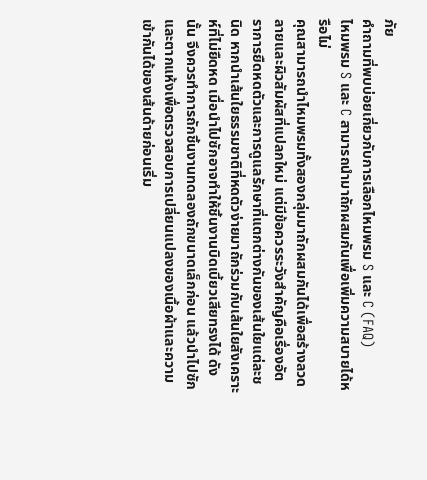ภัย
คำถามที่พบบ่อยเกี่ยวกับการเลือกไหมพรม S และ C (FAQ)
ไหมพรม S และ C สามารถนำมาถักผสมกันเพื่อเพิ่มความสบายได้หรือไม่
คุณสามารถนำไหมพรมทั้งสองกลุ่มมาถักผสมกันได้เพื่อสร้างลวดลายและผิวสัมผัสที่แปลกใหม่ แต่มีข้อควรระวังสำคัญคือเรื่องอัตราการยืดหดตัวและการดูแลรักษาที่แตกต่างกันของเส้นใยแต่ละชนิด หากนำเส้นใยธรรมชาติที่หดตัวง่ายมาถักร่วมกับเส้นใยสังเคราะห์ที่ไม่ยืดหด เมื่อนำไปซักอาจทำให้ชิ้นงานบิดเบี้ยวเสียทรงได้ ดังนั้น จึงควรทำการถักชิ้นงานทดลองถักขนาดเล็กก่อน แล้วนำไปซักและตากแห้งเพื่อตรวจสอบการเปลี่ยนแปลงของเนื้อผ้าและความเข้ากันได้ของเส้นด้ายก่อนเริ่ม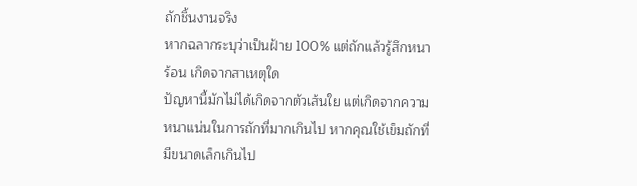ถักชิ้นงานจริง
หากฉลากระบุว่าเป็นฝ้าย 100% แต่ถักแล้วรู้สึกหนาร้อน เกิดจากสาเหตุใด
ปัญหานี้มักไม่ได้เกิดจากตัวเส้นใย แต่เกิดจากความหนาแน่นในการถักที่มากเกินไป หากคุณใช้เข็มถักที่มีขนาดเล็กเกินไป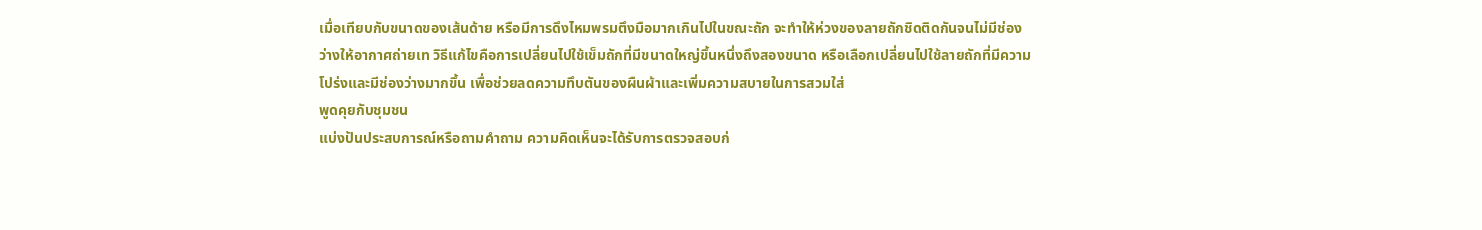เมื่อเทียบกับขนาดของเส้นด้าย หรือมีการดึงไหมพรมตึงมือมากเกินไปในขณะถัก จะทำให้ห่วงของลายถักชิดติดกันจนไม่มีช่องว่างให้อากาศถ่ายเท วิธีแก้ไขคือการเปลี่ยนไปใช้เข็มถักที่มีขนาดใหญ่ขึ้นหนึ่งถึงสองขนาด หรือเลือกเปลี่ยนไปใช้ลายถักที่มีความโปร่งและมีช่องว่างมากขึ้น เพื่อช่วยลดความทึบตันของผืนผ้าและเพิ่มความสบายในการสวมใส่
พูดคุยกับชุมชน
แบ่งปันประสบการณ์หรือถามคำถาม ความคิดเห็นจะได้รับการตรวจสอบก่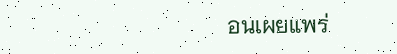อนเผยแพร่